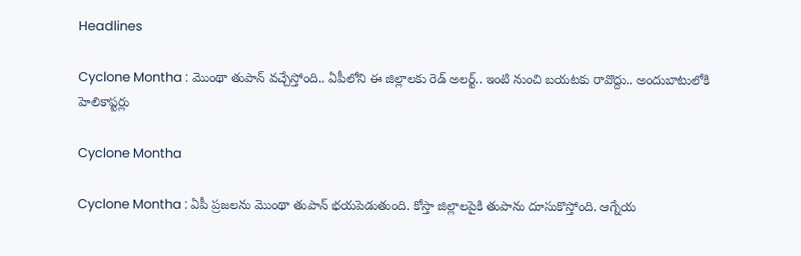Headlines

Cyclone Montha : మొంథా తుపాన్ వచ్చేస్తోంది.. ఏపీలోని ఈ జిల్లాలకు రెడ్ అలర్ట్.. ఇంటి నుంచి బయటకు రావొద్దు.. అందుబాటులోకి హెలికాప్టర్లు

Cyclone Montha

Cyclone Montha : ఏపీ ప్రజలను మొంథా తుపాన్ భయపెడుతుంది. కోస్తా జిల్లాలపైకి తుపాను దూసుకొస్తోంది. ఆగ్నేయ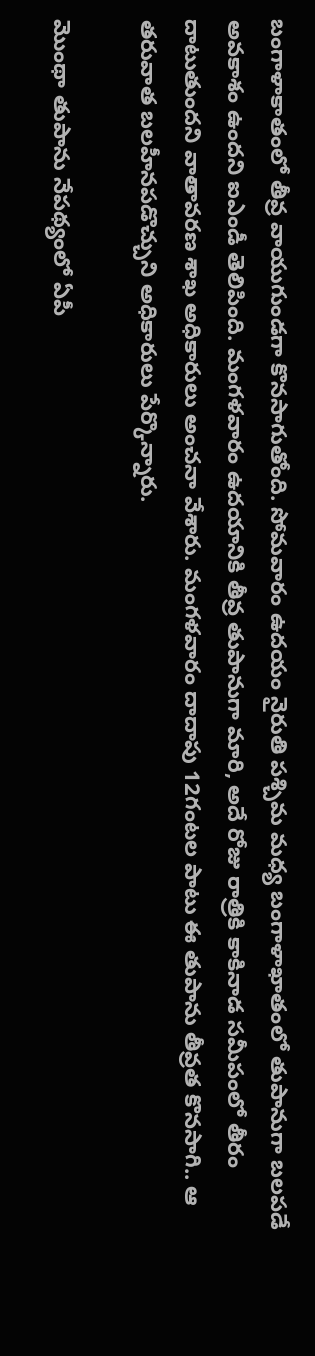బంగాళాకాతంలో తీవ్ర వాయుగుండగా కొనసాగుతోంది. సోమవారం ఉదయం నైరుతి పశ్చిమ మధ్య బంగాళాఖాతంలో తుపానుగా బలపడే అవకాశం ఉందని ఐఎండీ తెలిపింది. మంగళవారం ఉదయానికి తీవ్ర తుపానుగా మారి, అదే రోజు రాత్రికి కాకినాడ సమీపంలో తీరం దాటుతుందని వాతావరణ శాఖ అధికారులు అంచనా వేశారు. మంగళవారం దాదాపు 12గంటల పాటు ఈ తుపాను తీవ్రత కొనసాగి.. ఆ తరువాత బలహీనపడొచ్చుని అధికారులు పేర్కొన్నారు.

మొంథా తుపాను నేపథ్యంలో ఏపీ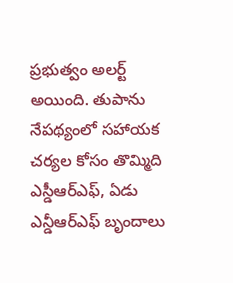ప్రభుత్వం అలర్ట్ అయింది. తుపాను నేపథ్యంలో సహాయక చర్యల కోసం తొమ్మిది ఎస్డీఆర్ఎఫ్, ఏడు ఎన్డీఆర్ఎఫ్ బృందాలు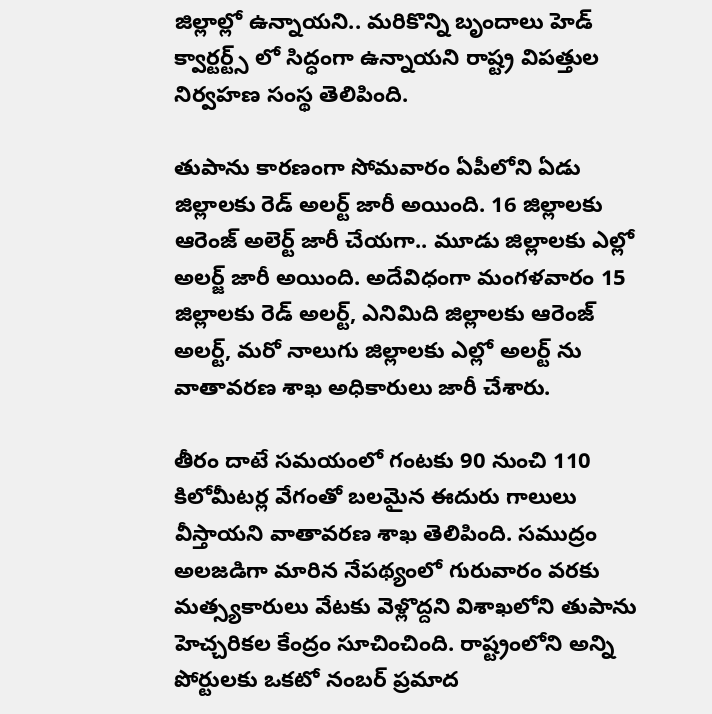జిల్లాల్లో ఉన్నాయని.. మరికొన్ని బృందాలు హెడ్ క్వార్టర్ట్స్ లో సిద్ధంగా ఉన్నాయని రాష్ట్ర విపత్తుల నిర్వహణ సంస్థ తెలిపింది.

తుపాను కారణంగా సోమవారం ఏపీలోని ఏడు జిల్లాలకు రెడ్ అలర్ట్ జారీ అయింది. 16 జిల్లాలకు ఆరెంజ్ అలెర్ట్ జారీ చేయగా.. మూడు జిల్లాలకు ఎల్లో అలర్జ్ జారీ అయింది. అదేవిధంగా మంగళవారం 15 జిల్లాలకు రెడ్ అలర్ట్, ఎనిమిది జిల్లాలకు ఆరెంజ్ అలర్ట్, మరో నాలుగు జిల్లాలకు ఎల్లో అలర్ట్ ను వాతావరణ శాఖ అధికారులు జారీ చేశారు.

తీరం దాటే సమయంలో గంటకు 90 నుంచి 110 కిలోమీటర్ల వేగంతో బలమైన ఈదురు గాలులు వీస్తాయని వాతావరణ శాఖ తెలిపింది. సముద్రం అలజడిగా మారిన నేపథ్యంలో గురువారం వరకు మత్స్యకారులు వేటకు వెళ్లొద్దని విశాఖలోని తుపాను హెచ్చరికల కేంద్రం సూచించింది. రాష్ట్రంలోని అన్ని పోర్టులకు ఒకటో నంబర్ ప్రమాద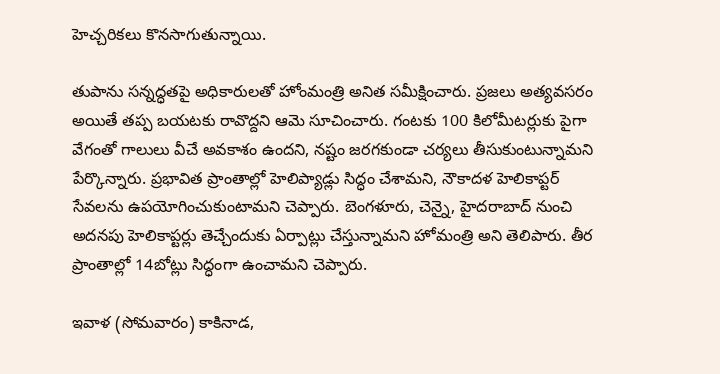హెచ్చరికలు కొనసాగుతున్నాయి.

తుపాను సన్నద్ధతపై అధికారులతో హోంమంత్రి అనిత సమీక్షించారు. ప్రజలు అత్యవసరం అయితే తప్ప బయటకు రావొద్దని ఆమె సూచించారు. గంటకు 100 కిలోమీటర్లుకు పైగా వేగంతో గాలులు వీచే అవకాశం ఉందని, నష్టం జరగకుండా చర్యలు తీసుకుంటున్నామని పేర్కొన్నారు. ప్రభావిత ప్రాంతాల్లో హెలిప్యాడ్లు సిద్ధం చేశామని, నౌకాదళ హెలికాప్టర్ సేవలను ఉపయోగించుకుంటామని చెప్పారు. బెంగళూరు, చెన్నై, హైదరాబాద్ నుంచి అదనపు హెలికాప్టర్లు తెచ్చేందుకు ఏర్పాట్లు చేస్తున్నామని హోమంత్రి అని తెలిపారు. తీర ప్రాంతాల్లో 14బోట్లు సిద్ధంగా ఉంచామని చెప్పారు.

ఇవాళ (సోమవారం) కాకినాడ,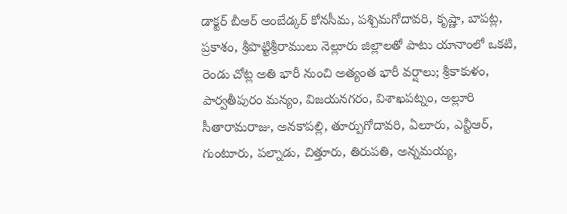డాక్టర్‌ బీఆర్‌ అంబేడ్కర్‌ కోనసీమ, పశ్చిమగోదావరి, కృష్ణా, బాపట్ల, ప్రకాశం, శ్రీపొట్టిశ్రీరాములు నెల్లూరు జిల్లాలతో పాటు యానాంలో ఒకటి, రెండు చోట్ల అతి భారీ నుంచి అత్యంత భారీ వర్షాలు; శ్రీకాకుళం, పార్వతీపురం మన్యం, విజయనగరం, విశాఖపట్నం, అల్లూరి సీతారామరాజు, అనకాపల్లి, తూర్పుగోదావరి, ఏలూరు, ఎన్టీఆర్, గుంటూరు, పల్నాడు, చిత్తూరు, తిరుపతి, అన్నమయ్య,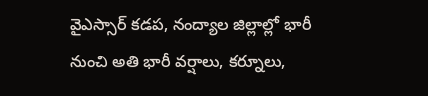వైఎస్సార్‌ కడప, నంద్యాల జిల్లాల్లో భారీ నుంచి అతి భారీ వర్షాలు, కర్నూలు,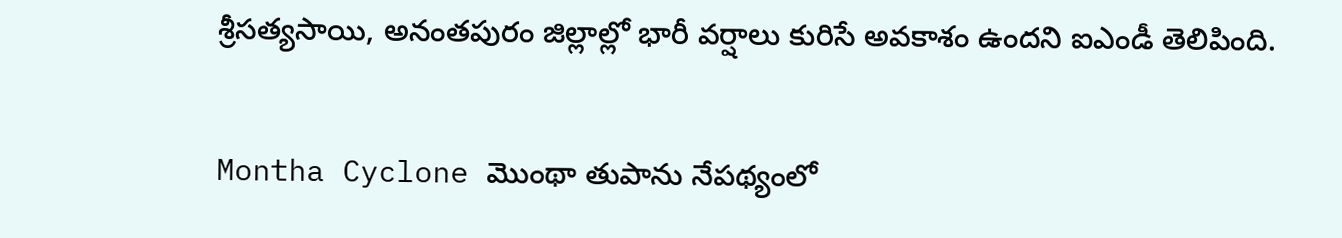శ్రీసత్యసాయి, అనంతపురం జిల్లాల్లో భారీ వర్షాలు కురిసే అవకాశం ఉందని ఐఎండీ తెలిపింది.

Montha Cyclone మొంథా తుపాను నేపథ్యంలో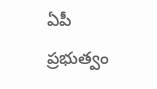ఏపీ ప్రభుత్వం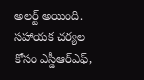అలర్ట్ అయింది. సహాయక చర్యల కోసం ఎస్డీఆర్ఎఫ్,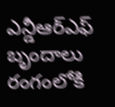ఎన్డీఆర్ఎఫ్ బృందాలు రంగంలోకి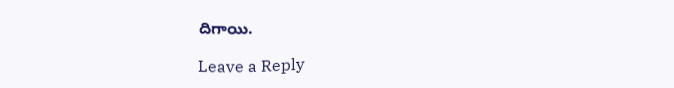దిగాయి.

Leave a Reply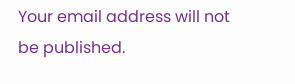Your email address will not be published.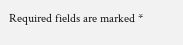Required fields are marked *